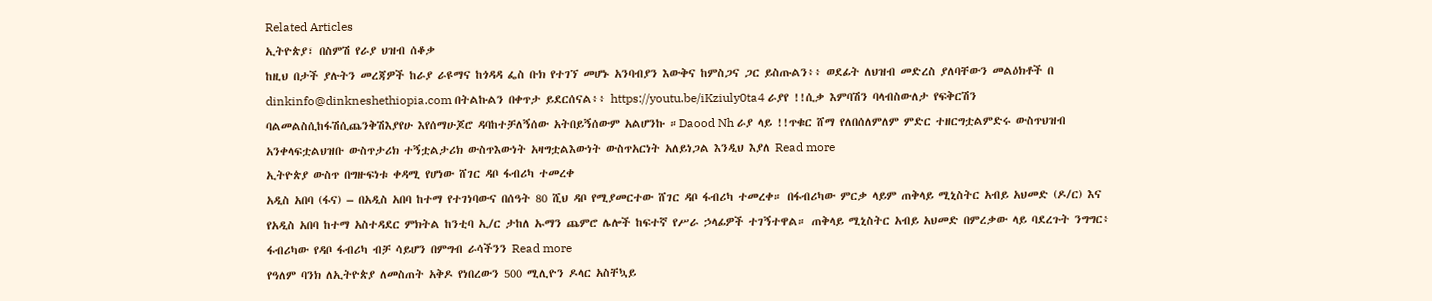Related Articles
ኢትዮጵያ፣ በስምሽ የራያ ህዝብ ሰቆቃ
ከዚህ በታች ያሉትን መረጃዎች ከራያ ራዩማና ከጎዳዳ ፌስ ቡክ የተገኘ መሆኑ አንባብያን እውቅና ከምስጋና ጋር ይስጡልን፥፥ ወደፊት ለህዝብ መድረስ ያለባቸውን መልዕክቶች በ dinkinfo@dinkneshethiopia.com በትልኩልን በቀጥታ ይደርሰናል፥፥ https://youtu.be/iKziuly0ta4 ራያየ !!ሲቃ እምባሽን ባላብስውለታ የፍቅርሽን ባልመልስሲከፋሽሲጨንቅሽእያየሁ እየሰማሁጆሮ ዳባከተቻለኝሰው አትበይኝሰውም አልሆንኩ ።Daood Nh ራያ ላይ !!ጥቁር ሸማ የለበሰለምለም ምድር ተዘርግቷልምድሩ ውስጥህዝብ አንቀላፍቷልህዝቡ ውስጥታሪክ ተኝቷልታሪክ ውስጥእውነት አዛግቷልእውነት ውስጥአርነት አለይነጋል እንዲህ እያለ Read more
ኢትዮጵያ ውስጥ በግዙፍነቱ ቀዳሚ የሆነው ሸገር ዳቦ ፋብሪካ ተመረቀ
አዲስ አበባ (ፋና) – በአዲስ አበባ ከተማ የተገነባውና በሰዓት 80 ሺህ ዳቦ የሚያመርተው ሸገር ዳቦ ፋብሪካ ተመረቀ። በፋብሪካው ምርቃ ላይም ጠቅላይ ሚኒስትር አብይ አህመድ (ዶ/ር) እና የአዲስ አበባ ከተማ አስተዳደር ምክትል ከንቲባ ኢ/ር ታከለ ኡማን ጨምሮ ሌሎች ከፍተኛ የሥራ ኃላፊዎች ተገኝተዋል። ጠቅላይ ሚኒስትር አብይ አህመድ በምረቃው ላይ ባደረጉት ንግግር፥ ፋብሪካው የዳቦ ፋብሪካ ብቻ ሳይሆን በምግብ ራሳችንን Read more
የዓለም ባንክ ለኢትዮጵያ ለመስጠት አቅዶ የነበረውን 500 ሚሊዮን ዶላር አስቸኳይ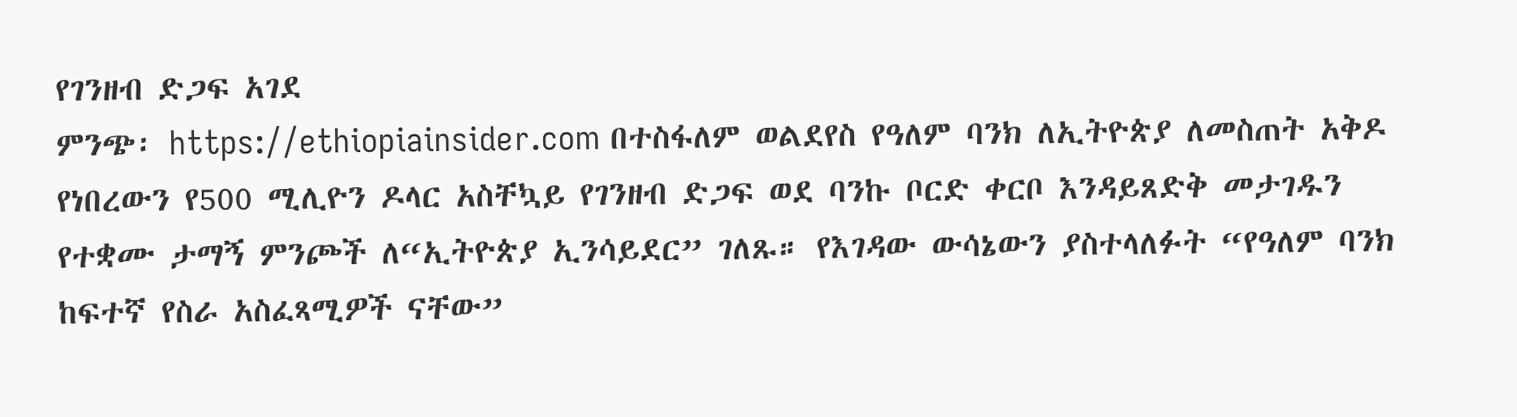የገንዘብ ድጋፍ አገደ
ምንጭ፡ https://ethiopiainsider.com በተስፋለም ወልደየስ የዓለም ባንክ ለኢትዮጵያ ለመስጠት አቅዶ የነበረውን የ500 ሚሊዮን ዶላር አስቸኳይ የገንዘብ ድጋፍ ወደ ባንኩ ቦርድ ቀርቦ እንዳይጸድቅ መታገዱን የተቋሙ ታማኝ ምንጮች ለ“ኢትዮጵያ ኢንሳይደር” ገለጹ። የእገዳው ውሳኔውን ያስተላለፉት “የዓለም ባንክ ከፍተኛ የስራ አስፈጻሚዎች ናቸው”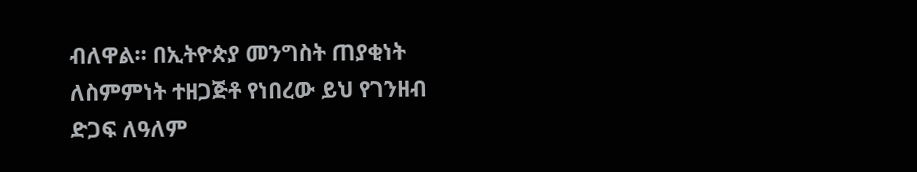ብለዋል። በኢትዮጵያ መንግስት ጠያቂነት ለስምምነት ተዘጋጅቶ የነበረው ይህ የገንዘብ ድጋፍ ለዓለም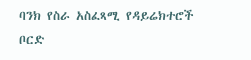ባንክ የስራ አስፈጻሚ የዳይሬክተሮች ቦርድ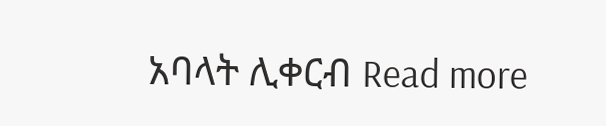አባላት ሊቀርብ Read more